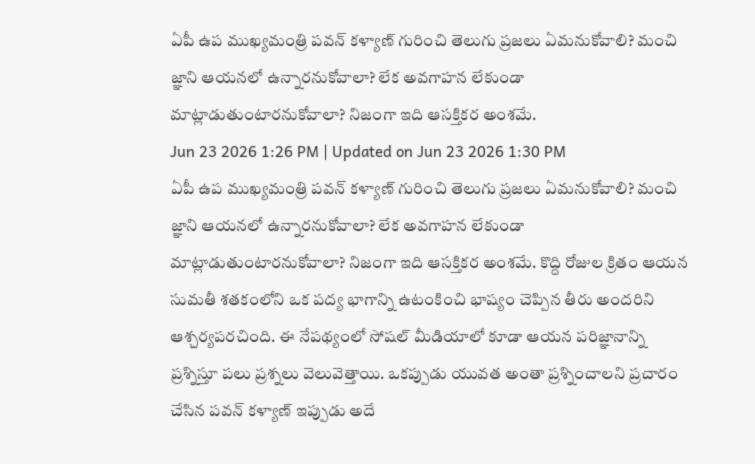ఏపీ ఉప ముఖ్యమంత్రి పవన్ కళ్యాణ్ గురించి తెలుగు ప్రజలు ఏమనుకోవాలి? మంచి జ్ఞాని ఆయనలో ఉన్నారనుకోవాలా? లేక అవగాహన లేకుండా మాట్లాడుతుంటారనుకోవాలా? నిజంగా ఇది ఆసక్తికర అంశమే.
Jun 23 2026 1:26 PM | Updated on Jun 23 2026 1:30 PM
ఏపీ ఉప ముఖ్యమంత్రి పవన్ కళ్యాణ్ గురించి తెలుగు ప్రజలు ఏమనుకోవాలి? మంచి జ్ఞాని ఆయనలో ఉన్నారనుకోవాలా? లేక అవగాహన లేకుండా మాట్లాడుతుంటారనుకోవాలా? నిజంగా ఇది ఆసక్తికర అంశమే. కొద్ది రోజుల క్రితం ఆయన సుమతీ శతకంలోని ఒక పద్య భాగాన్ని ఉటంకించి భాష్యం చెప్పిన తీరు అందరిని ఆశ్చర్యపరచింది. ఈ నేపథ్యంలో సోషల్ మీడియాలో కూడా ఆయన పరిజ్ఞానాన్ని ప్రశ్నిస్తూ పలు ప్రశ్నలు వెలువెత్తాయి. ఒకప్పుడు యువత అంతా ప్రశ్నించాలని ప్రచారం చేసిన పవన్ కళ్యాణ్ ఇప్పుడు అదే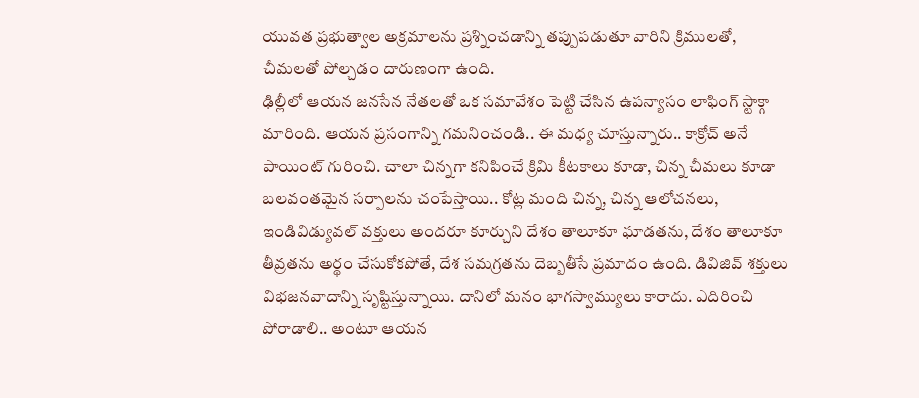యువత ప్రభుత్వాల అక్రమాలను ప్రశ్నించడాన్ని తప్పుపడుతూ వారిని క్రిములతో, చీమలతో పోల్చడం దారుణంగా ఉంది.
ఢిల్లీలో ఆయన జనసేన నేతలతో ఒక సమావేశం పెట్టి చేసిన ఉపన్యాసం లాఫింగ్ స్టాక్గా మారింది. ఆయన ప్రసంగాన్ని గమనించండి.. ఈ మధ్య చూస్తున్నారు.. కాక్రోచ్ అనే పాయింట్ గురించి. చాలా చిన్నగా కనిపించే క్రిమి కీటకాలు కూడా, చిన్న చీమలు కూడా బలవంతమైన సర్పాలను చంపేస్తాయి.. కోట్ల మంది చిన్న, చిన్న ఆలోచనలు, ఇండివిడ్యువల్ వక్తులు అందరూ కూర్చుని దేశం తాలూకూ ఘాడతను, దేశం తాలూకూ తీవ్రతను అర్థం చేసుకోకపోతే, దేశ సమగ్రతను దెబ్బతీసే ప్రమాదం ఉంది. డివిజివ్ శక్తులు విభజనవాదాన్ని సృష్టిస్తున్నాయి. దానిలో మనం భాగస్వామ్యులు కారాదు. ఎదిరించి పోరాడాలి.. అంటూ ఆయన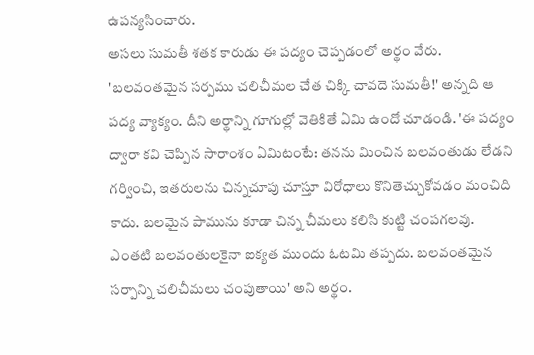ఉపన్యసించారు.
అసలు సుమతీ శతక కారుడు ఈ పద్యం చెప్పడంలో అర్థం వేరు. 'బలవంతమైన సర్పము చలిచీమల చేత చిక్కి చావదె సుమతీ!' అన్నది ఆ పద్య వ్యాక్యం. దీని అర్థాన్ని గూగుల్లో వెతికితే ఏమి ఉందో చూడండి. 'ఈ పద్యం ద్వారా కవి చెప్పిన సారాంశం ఏమిటంటే: తనను మించిన బలవంతుడు లేడని గర్వించి, ఇతరులను చిన్నచూపు చూస్తూ విరోధాలు కొనితెచ్చుకోవడం మంచిది కాదు. బలమైన పామును కూడా చిన్న చీమలు కలిసి కుట్టి చంపగలవు. ఎంతటి బలవంతులకైనా ఐక్యత ముందు ఓటమి తప్పదు. బలవంతమైన సర్పాన్ని చలిచీమలు చంపుతాయి' అని అర్థం.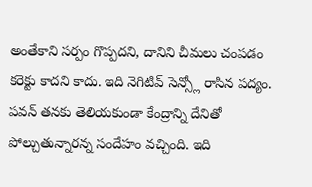అంతేకాని సర్పం గొప్పదని, దానిని చీమలు చంపడం కరెక్టు కాదని కాదు. ఇది నెగిటివ్ సెన్స్లో రాసిన పద్యం.
పవన్ తనకు తెలియకుండా కేంద్రాన్ని దేనితో పోల్చుతున్నారన్న సందేహం వచ్చింది. ఇది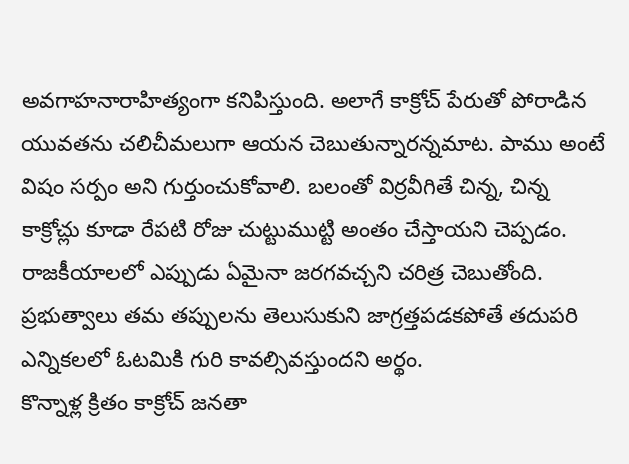అవగాహనారాహిత్యంగా కనిపిస్తుంది. అలాగే కాక్రోచ్ పేరుతో పోరాడిన యువతను చలిచీమలుగా ఆయన చెబుతున్నారన్నమాట. పాము అంటే విషం సర్పం అని గుర్తుంచుకోవాలి. బలంతో విర్రవీగితే చిన్న, చిన్న కాక్రోచ్లు కూడా రేపటి రోజు చుట్టుముట్టి అంతం చేస్తాయని చెప్పడం. రాజకీయాలలో ఎప్పుడు ఏమైనా జరగవచ్చని చరిత్ర చెబుతోంది. ప్రభుత్వాలు తమ తప్పులను తెలుసుకుని జాగ్రత్తపడకపోతే తదుపరి ఎన్నికలలో ఓటమికి గురి కావల్సివస్తుందని అర్థం.
కొన్నాళ్ల క్రితం కాక్రోచ్ జనతా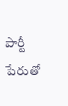పార్టీ పేరుతో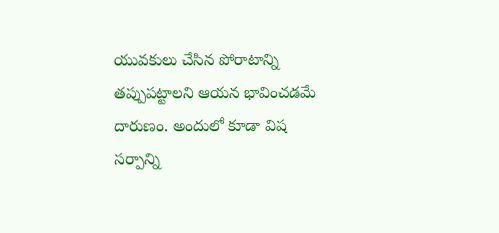యువకులు చేసిన పోరాటాన్ని తప్పుపట్టాలని ఆయన భావించడమే దారుణం. అందులో కూడా విష సర్పాన్ని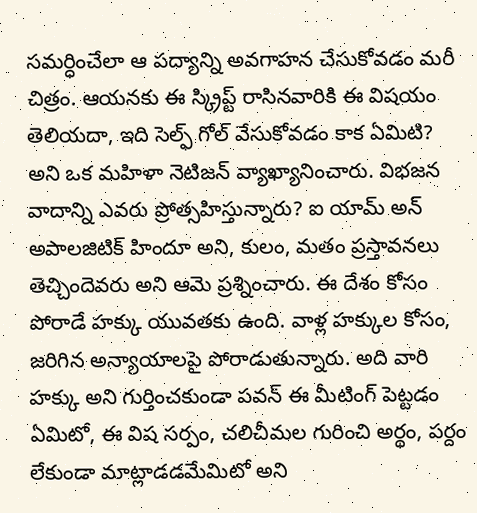సమర్ధించేలా ఆ పద్యాన్ని అవగాహన చేసుకోవడం మరీ చిత్రం. ఆయనకు ఈ స్క్రిప్ట్ రాసినవారికి ఈ విషయం తెలియదా, ఇది సెల్ఫ్ గోల్ వేసుకోవడం కాక ఏమిటి? అని ఒక మహిళా నెటిజన్ వ్యాఖ్యానించారు. విభజన వాదాన్ని ఎవరు ప్రోత్సహిస్తున్నారు? ఐ యామ్ అన్ అపాలజిటిక్ హిందూ అని, కులం, మతం ప్రస్తావనలు తెచ్చిందెవరు అని ఆమె ప్రశ్నించారు. ఈ దేశం కోసం పోరాడే హక్కు యువతకు ఉంది. వాళ్ల హక్కుల కోసం, జరిగిన అన్యాయాలపై పోరాడుతున్నారు. అది వారి హక్కు అని గుర్తించకుండా పవన్ ఈ మీటింగ్ పెట్టడం ఏమిటో, ఈ విష సర్పం, చలిచీమల గురించి అర్థం, పర్దం లేకుండా మాట్లాడడమేమిటో అని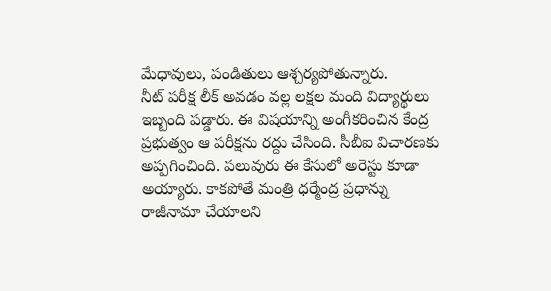మేధావులు, పండితులు ఆశ్చర్యపోతున్నారు.
నీట్ పరీక్ష లీక్ అవడం వల్ల లక్షల మంది విద్యార్థులు ఇబ్బంది పడ్డారు. ఈ విషయాన్ని అంగీకరించిన కేంద్ర ప్రభుత్వం ఆ పరీక్షను రద్దు చేసింది. సీబీఐ విచారణకు అప్పగించింది. పలువురు ఈ కేసులో అరెస్టు కూడా అయ్యారు. కాకపోతే మంత్రి ధర్మేంద్ర ప్రధాన్ను రాజీనామా చేయాలని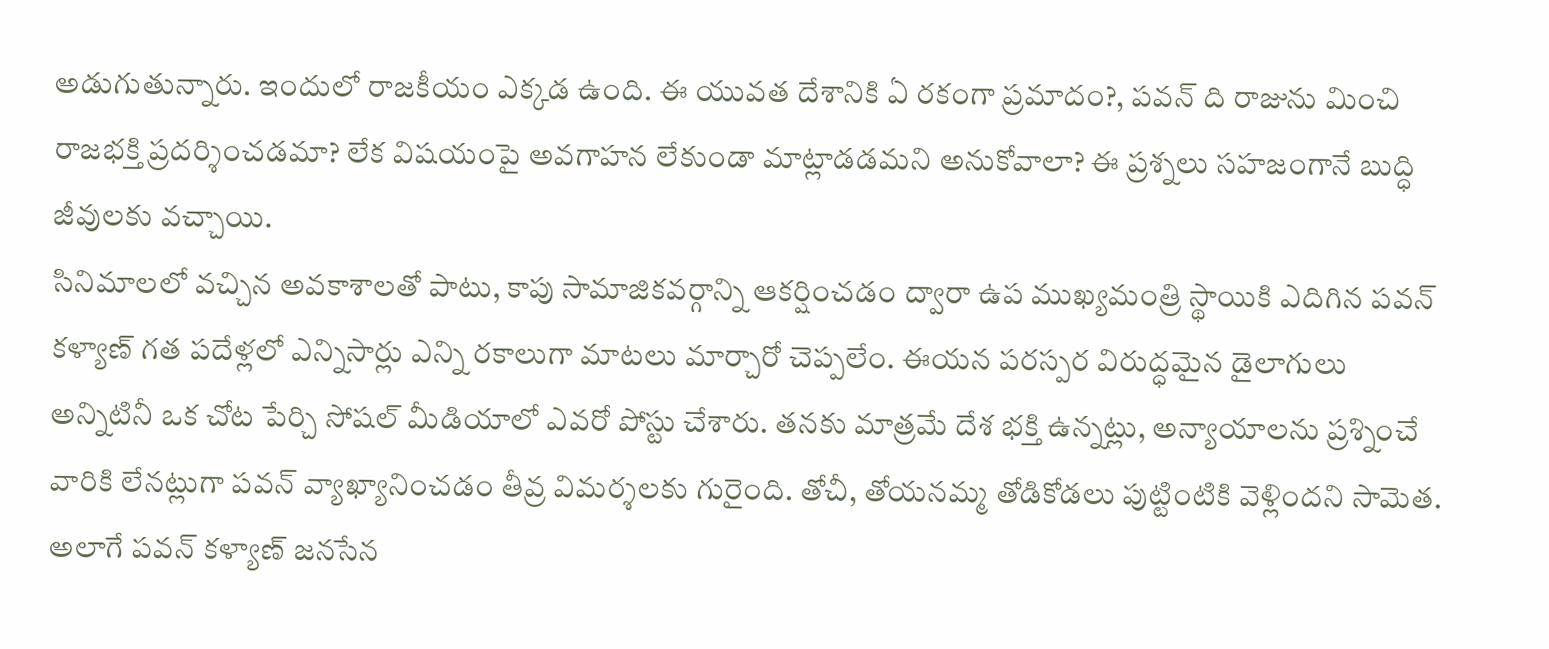అడుగుతున్నారు. ఇందులో రాజకీయం ఎక్కడ ఉంది. ఈ యువత దేశానికి ఏ రకంగా ప్రమాదం?, పవన్ ది రాజును మించి రాజభక్తి ప్రదర్శించడమా? లేక విషయంపై అవగాహన లేకుండా మాట్లాడడమని అనుకోవాలా? ఈ ప్రశ్నలు సహజంగానే బుద్ధి జీవులకు వచ్చాయి.
సినిమాలలో వచ్చిన అవకాశాలతో పాటు, కాపు సామాజికవర్గాన్ని ఆకర్షించడం ద్వారా ఉప ముఖ్యమంత్రి స్థాయికి ఎదిగిన పవన్ కళ్యాణ్ గత పదేళ్లలో ఎన్నిసార్లు ఎన్ని రకాలుగా మాటలు మార్చారో చెప్పలేం. ఈయన పరస్పర విరుద్ధమైన డైలాగులు అన్నిటినీ ఒక చోట పేర్చి సోషల్ మీడియాలో ఎవరో పోస్టు చేశారు. తనకు మాత్రమే దేశ భక్తి ఉన్నట్లు, అన్యాయాలను ప్రశ్నించే వారికి లేనట్లుగా పవన్ వ్యాఖ్యానించడం తీవ్ర విమర్శలకు గురైంది. తోచీ, తోయనమ్మ తోడికోడలు పుట్టింటికి వెళ్లిందని సామెత. అలాగే పవన్ కళ్యాణ్ జనసేన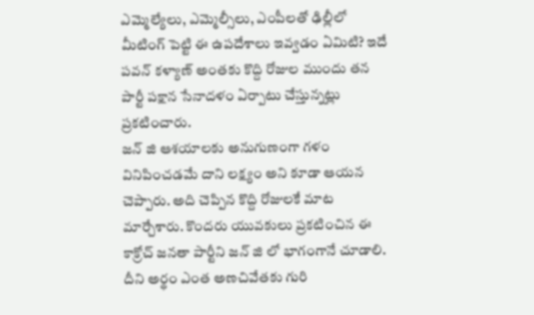ఎమ్మెల్యేలు, ఎమ్మెల్సీలు, ఎంపీలతో ఢిల్లీలో మీటింగ్ పెట్టి ఈ ఉపదేశాలు ఇవ్వడం ఏమిటి? ఇదే పవన్ కళ్యాణ్ అంతకు కొద్ది రోజుల ముందు తన పార్టీ పక్షాన సేనాదళం ఏర్పాటు చేస్తున్నట్లు ప్రకటించారు.
జన్ జి ఆశయాలకు అనుగుణంగా గళం వినిపించడమే దాని లక్ష్యం అని కూడా ఆయన చెప్పారు. అది చెప్పిన కొద్ది రోజులకే మాట మార్చేశారు. కొందరు యువకులు ప్రకటించిన ఈ కాక్రోచ్ జనతా పార్టీని జన్ జి లో భాగంగానే చూడాలి. దీని అర్థం ఎంత అణచివేతకు గురి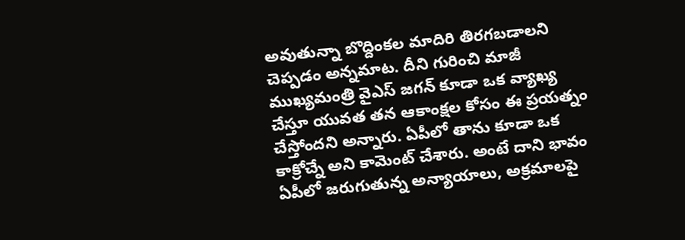అవుతున్నా బొద్దింకల మాదిరి తిరగబడాలని చెప్పడం అన్నమాట. దీని గురించి మాజీ ముఖ్యమంత్రి వైఎస్ జగన్ కూడా ఒక వ్యాఖ్య చేస్తూ యువత తన ఆకాంక్షల కోసం ఈ ప్రయత్నం చేస్తోందని అన్నారు. ఏపీలో తాను కూడా ఒక కాక్రోచ్నే అని కామెంట్ చేశారు. అంటే దాని భావం ఏపీలో జరుగుతున్న అన్యాయాలు, అక్రమాలపై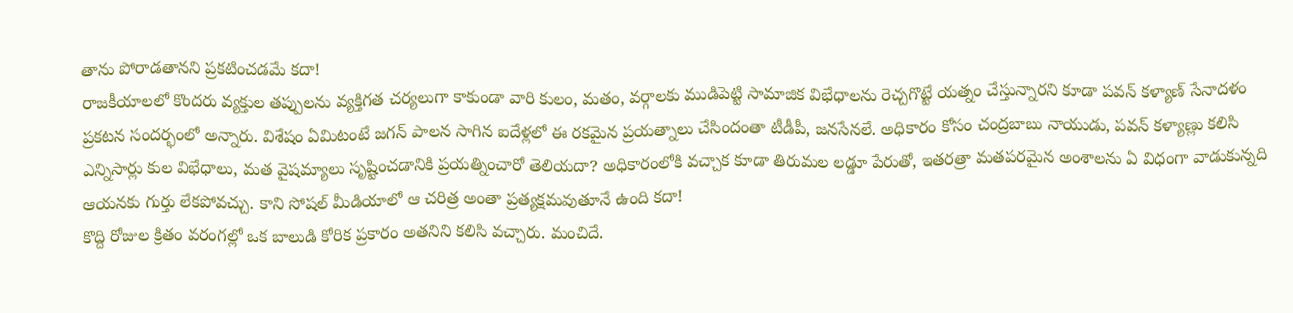తాను పోరాడతానని ప్రకటించడమే కదా!
రాజకీయాలలో కొందరు వ్యక్తుల తప్పులను వ్యక్తిగత చర్యలుగా కాకుండా వారి కులం, మతం, వర్గాలకు ముడిపెట్టి సామాజిక విభేధాలను రెచ్చగొట్టే యత్నం చేస్తున్నారని కూడా పవన్ కళ్యాణ్ సేనాదళం ప్రకటన సందర్భంలో అన్నారు. విశేషం ఏమిటంటే జగన్ పాలన సాగిన ఐదేళ్లలో ఈ రకమైన ప్రయత్నాలు చేసిందంతా టీడీపీ, జనసేనలే. అధికారం కోసం చంద్రబాబు నాయుడు, పవన్ కళ్యాణ్లు కలిసి ఎన్నిసార్లు కుల విభేధాలు, మత వైషమ్యాలు సృష్టించడానికి ప్రయత్నించారో తెలియదా? అధికారంలోకి వచ్చాక కూడా తిరుమల లడ్డూ పేరుతో, ఇతరత్రా మతపరమైన అంశాలను ఏ విధంగా వాడుకున్నది ఆయనకు గుర్తు లేకపోవచ్చు. కాని సోషల్ మీడియాలో ఆ చరిత్ర అంతా ప్రత్యక్షమవుతూనే ఉంది కదా!
కొద్ది రోజుల క్రితం వరంగల్లో ఒక బాలుడి కోరిక ప్రకారం అతనిని కలిసి వచ్చారు. మంచిదే.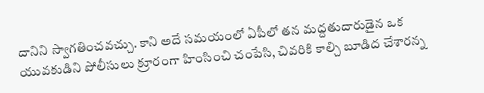దానిని స్వాగతించవచ్చు. కాని అదే సమయంలో ఏపీలో తన మద్దతుదారుడైన ఒక యువకుడిని పోలీసులు క్రూరంగా హింసించి చంపేసి, చివరికి కాల్చి బూడిద చేశారన్న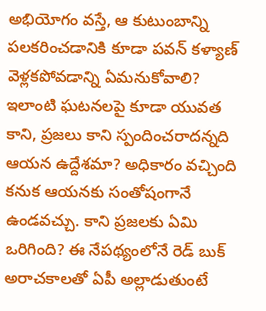అభియోగం వస్తే, ఆ కుటుంబాన్ని పలకరించడానికి కూడా పవన్ కళ్యాణ్ వెళ్లకపోవడాన్ని ఏమనుకోవాలి? ఇలాంటి ఘటనలపై కూడా యువత కాని, ప్రజలు కాని స్పందించరాదన్నది ఆయన ఉద్దేశమా? అధికారం వచ్చింది కనుక ఆయనకు సంతోషంగానే ఉండవచ్చు. కాని ప్రజలకు ఏమి ఒరిగింది? ఈ నేపథ్యంలోనే రెడ్ బుక్ అరాచకాలతో ఏపీ అల్లాడుతుంటే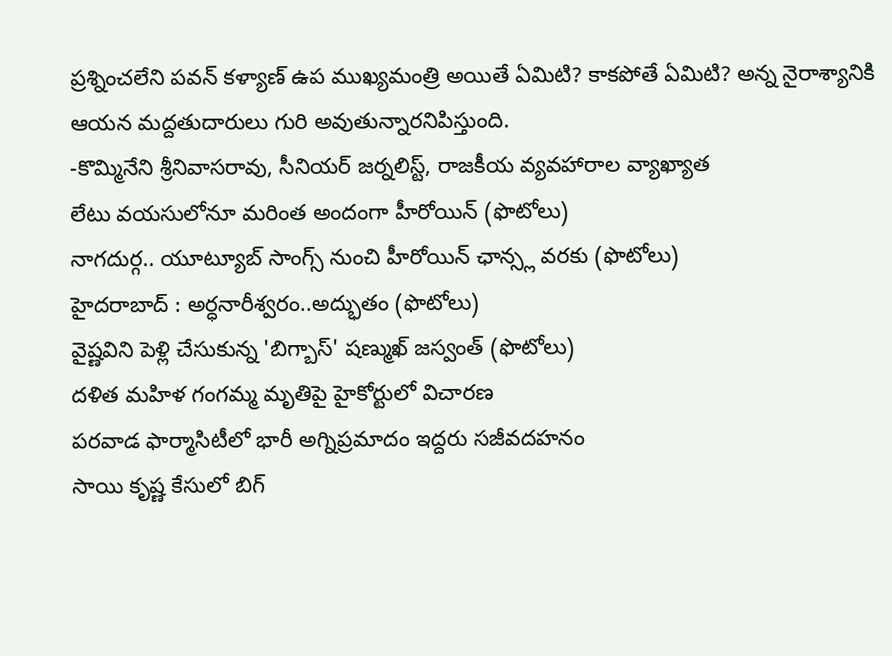ప్రశ్నించలేని పవన్ కళ్యాణ్ ఉప ముఖ్యమంత్రి అయితే ఏమిటి? కాకపోతే ఏమిటి? అన్న నైరాశ్యానికి ఆయన మద్దతుదారులు గురి అవుతున్నారనిపిస్తుంది.
-కొమ్మినేని శ్రీనివాసరావు, సీనియర్ జర్నలిస్ట్, రాజకీయ వ్యవహారాల వ్యాఖ్యాత
లేటు వయసులోనూ మరింత అందంగా హీరోయిన్ (ఫొటోలు)
నాగదుర్గ.. యూట్యూబ్ సాంగ్స్ నుంచి హీరోయిన్ ఛాన్స్ల వరకు (ఫొటోలు)
హైదరాబాద్ : అర్ధనారీశ్వరం..అద్భుతం (ఫొటోలు)
వైష్ణవిని పెళ్లి చేసుకున్న 'బిగ్బాస్' షణ్ముఖ్ జస్వంత్ (ఫొటోలు)
దళిత మహిళ గంగమ్మ మృతిపై హైకోర్టులో విచారణ
పరవాడ ఫార్మాసిటీలో భారీ అగ్నిప్రమాదం ఇద్దరు సజీవదహనం
సాయి కృష్ణ కేసులో బిగ్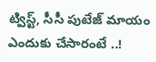ట్విస్ట్, సీసీ పుటేజ్ మాయం ఎందుకు చేసారంటే ..!